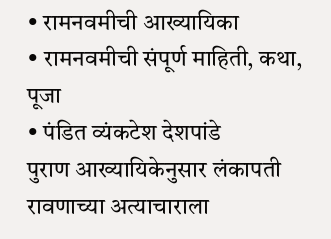• रामनवमीची आख्यायिका
• रामनवमीची संपूर्ण माहिती, कथा, पूजा
• पंडित व्यंकटेश देशपांडे
पुराण आख्यायिकेनुसार लंकापती रावणाच्या अत्याचाराला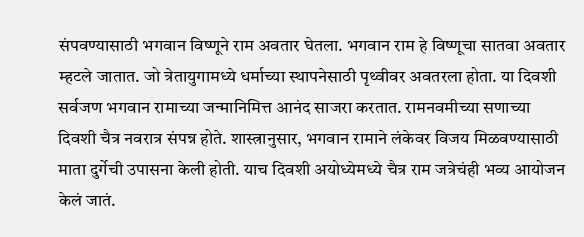संपवण्यासाठी भगवान विष्णूने राम अवतार घेतला. भगवान राम हे विष्णूचा सातवा अवतार म्हटले जातात. जो त्रेतायुगामध्ये धर्माच्या स्थापनेसाठी पृथ्वीवर अवतरला होता. या दिवशी सर्वजण भगवान रामाच्या जन्मानिमित्त आनंद साजरा करतात. रामनवमीच्या सणाच्या दिवशी चैत्र नवरात्र संपन्न होते. शास्त्रानुसार, भगवान रामाने लंकेवर विजय मिळवण्यासाठी माता दुर्गेची उपासना केली होती. याच दिवशी अयोध्येमध्ये चैत्र राम जत्रेचंही भव्य आयोजन केलं जातं.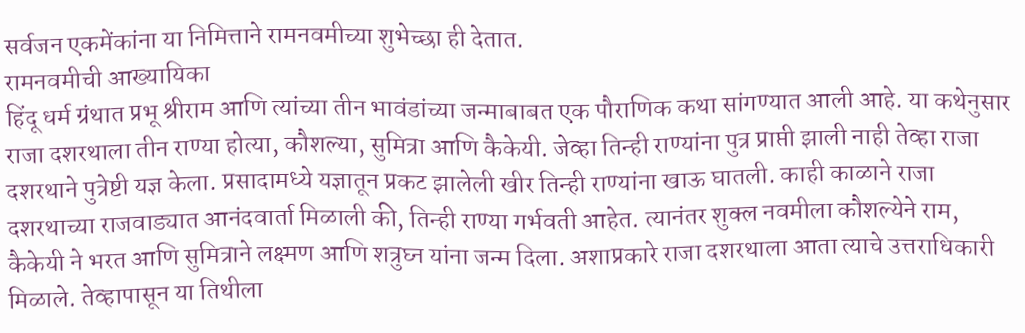सर्वजन एकमेंकांना या निमित्ताने रामनवमीच्या शुभेच्छा ही देतात.
रामनवमीची आख्यायिका
हिंदू धर्म ग्रंथात प्रभू श्रीराम आणि त्यांच्या तीन भावंडांच्या जन्माबाबत एक पौराणिक कथा सांगण्यात आली आहे. या कथेनुसार राजा दशरथाला तीन राण्या होत्या, कौशल्या, सुमित्रा आणि कैकेयी. जेव्हा तिन्ही राण्यांना पुत्र प्राप्ती झाली नाही तेव्हा राजा दशरथाने पुत्रेष्टी यज्ञ केला. प्रसादामध्ये यज्ञातून प्रकट झालेली खीर तिन्ही राण्यांना खाऊ घातली. काही काळाने राजा दशरथाच्या राजवाड्यात आनंदवार्ता मिळाली की, तिन्ही राण्या गर्भवती आहेत. त्यानंतर शुक्ल नवमीला कौशल्येने राम, कैकेयी ने भरत आणि सुमित्राने लक्ष्मण आणि शत्रुघ्न यांना जन्म दिला. अशाप्रकारे राजा दशरथाला आता त्याचे उत्तराधिकारी मिळाले. तेव्हापासून या तिथीला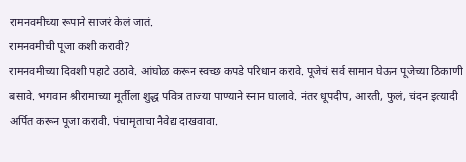रामनवमीच्या रूपाने साजरं केलं जातं.
रामनवमीची पूजा कशी करावी?
रामनवमीच्या दिवशी पहाटे उठावे. आंघोळ करून स्वच्छ कपडे परिधान करावे. पूजेचं सर्व सामान घेऊन पूजेच्या ठिकाणी बसावे. भगवान श्रीरामाच्या मूर्तीला शुद्ध पवित्र ताज्या पाण्याने स्नान घालावे. नंतर धूपदीप, आरती, फुलं, चंदन इत्यादी अर्पित करून पूजा करावी. पंचामृताचा नैवेद्य दाखवावा.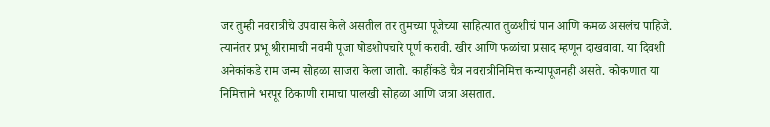जर तुम्ही नवरात्रीचे उपवास केले असतील तर तुमच्या पूजेच्या साहित्यात तुळशीचं पान आणि कमळ असलंच पाहिजे. त्यानंतर प्रभू श्रीरामाची नवमी पूजा षोडशोपचारे पूर्ण करावी. खीर आणि फळांचा प्रसाद म्हणून दाखवावा. या दिवशी अनेकांकडे राम जन्म सोहळा साजरा केला जातो. काहींकडे चैत्र नवरात्रीनिमित्त कन्यापूजनही असते. कोकणात या निमित्ताने भरपूर ठिकाणी रामाचा पालखी सोहळा आणि जत्रा असतात.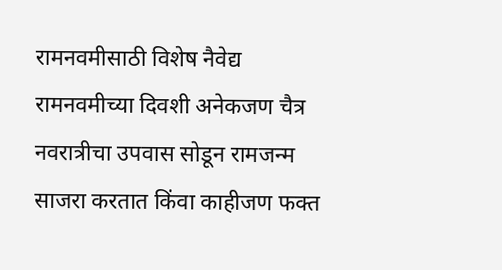रामनवमीसाठी विशेष नैवेद्य
रामनवमीच्या दिवशी अनेकजण चैत्र नवरात्रीचा उपवास सोडून रामजन्म साजरा करतात किंवा काहीजण फक्त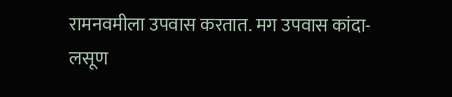रामनवमीला उपवास करतात. मग उपवास कांदा-लसूण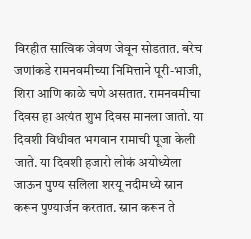विरहीत सात्विक जेवण जेवून सोडतात. बरेच जणांकडे रामनवमीच्या निमित्ताने पूरी-भाजी, शिरा आणि काळे चणे असतात. रामनवमीचा दिवस हा अत्यंत शुभ दिवस मानला जातो. या दिवशी विधीवत भगवान रामाची पूजा केली जाते. या दिवशी हजारो लोकं अयोध्येला जाऊन पुण्य सलिला शरयू नदीमध्ये स्नान करून पुण्यार्जन करतात. स्नान करून ते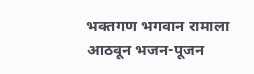भक्तगण भगवान रामाला आठवून भजन-पूजन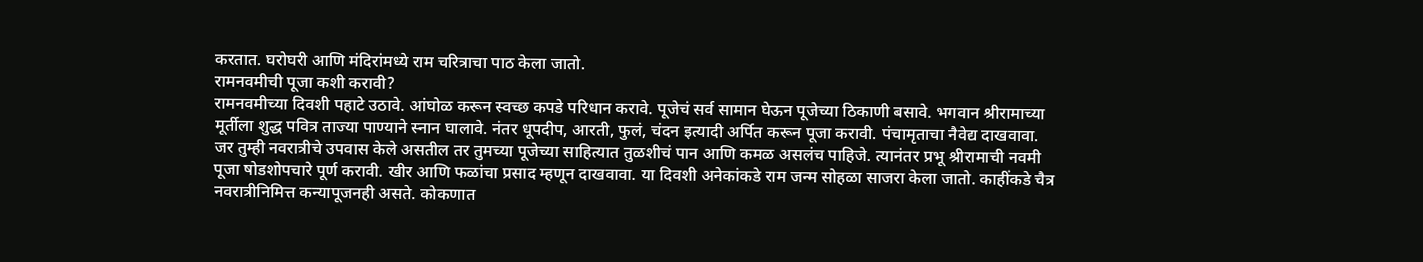करतात. घरोघरी आणि मंदिरांमध्ये राम चरित्राचा पाठ केला जातो.
रामनवमीची पूजा कशी करावी?
रामनवमीच्या दिवशी पहाटे उठावे. आंघोळ करून स्वच्छ कपडे परिधान करावे. पूजेचं सर्व सामान घेऊन पूजेच्या ठिकाणी बसावे. भगवान श्रीरामाच्या मूर्तीला शुद्ध पवित्र ताज्या पाण्याने स्नान घालावे. नंतर धूपदीप, आरती, फुलं, चंदन इत्यादी अर्पित करून पूजा करावी. पंचामृताचा नैवेद्य दाखवावा. जर तुम्ही नवरात्रीचे उपवास केले असतील तर तुमच्या पूजेच्या साहित्यात तुळशीचं पान आणि कमळ असलंच पाहिजे. त्यानंतर प्रभू श्रीरामाची नवमी पूजा षोडशोपचारे पूर्ण करावी. खीर आणि फळांचा प्रसाद म्हणून दाखवावा. या दिवशी अनेकांकडे राम जन्म सोहळा साजरा केला जातो. काहींकडे चैत्र नवरात्रीनिमित्त कन्यापूजनही असते. कोकणात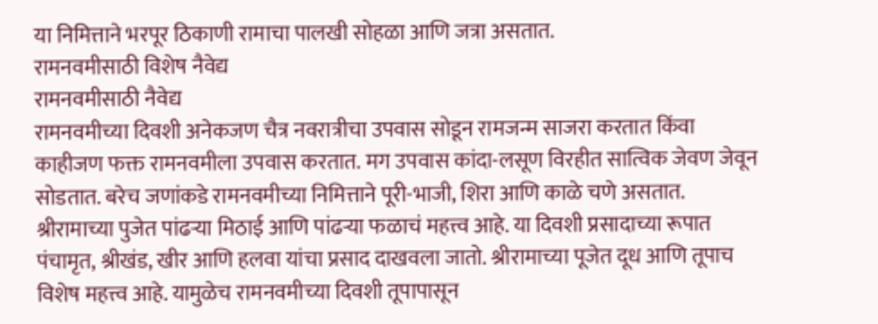या निमित्ताने भरपूर ठिकाणी रामाचा पालखी सोहळा आणि जत्रा असतात.
रामनवमीसाठी विशेष नैवेद्य
रामनवमीसाठी नैवेद्य
रामनवमीच्या दिवशी अनेकजण चैत्र नवरात्रीचा उपवास सोडून रामजन्म साजरा करतात किंवा काहीजण फक्त रामनवमीला उपवास करतात. मग उपवास कांदा-लसूण विरहीत सात्विक जेवण जेवून सोडतात. बरेच जणांकडे रामनवमीच्या निमित्ताने पूरी-भाजी, शिरा आणि काळे चणे असतात.
श्रीरामाच्या पुजेत पांढऱ्या मिठाई आणि पांढऱ्या फळाचं महत्त्व आहे. या दिवशी प्रसादाच्या रूपात पंचामृत, श्रीखंड, खीर आणि हलवा यांचा प्रसाद दाखवला जातो. श्रीरामाच्या पूजेत दूध आणि तूपाच विशेष महत्त्व आहे. यामुळेच रामनवमीच्या दिवशी तूपापासून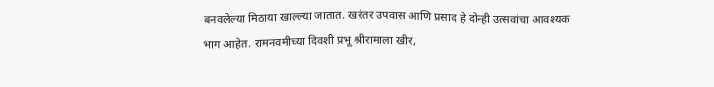बनवलेल्या मिठाया खाल्ल्या जातात. खरंतर उपवास आणि प्रसाद हे दोन्ही उत्सवांचा आवश्यक भाग आहेत. रामनवमीच्या दिवशी प्रभू श्रीरामाला खीर,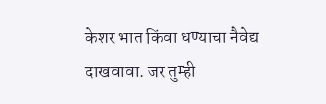केशर भात किंवा धण्याचा नैवेद्य दाखवावा. जर तुम्ही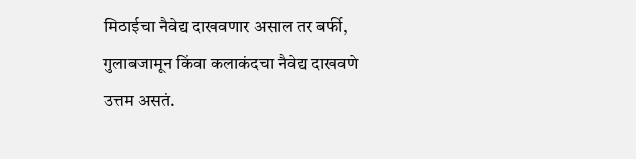मिठाईचा नैवेद्य दाखवणार असाल तर बर्फी, गुलाबजामून किंवा कलाकंदचा नैवेद्य दाखवणे उत्तम असतं.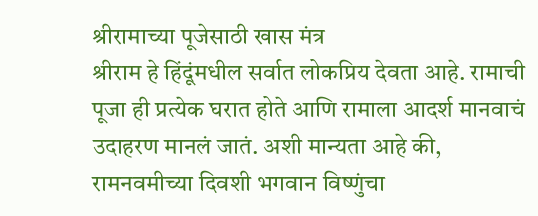श्रीरामाच्या पूजेसाठी खास मंत्र
श्रीराम हे हिंदूंमधील सर्वात लोकप्रिय देवता आहे. रामाची पूजा ही प्रत्येक घरात होते आणि रामाला आदर्श मानवाचं उदाहरण मानलं जातं. अशी मान्यता आहे की, रामनवमीच्या दिवशी भगवान विष्णुंचा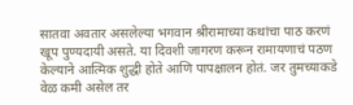सातवा अवतार असलेल्या भगवान श्रीरामाच्या कथांचा पाठ करणं खूप पुण्यदायी असते. या दिवशी जागरण करून रामायणाचं पठण केल्याने आत्मिक शुद्धी होते आणि पापक्षालन होतं. जर तुमच्याकडे वेळ कमी असेल तर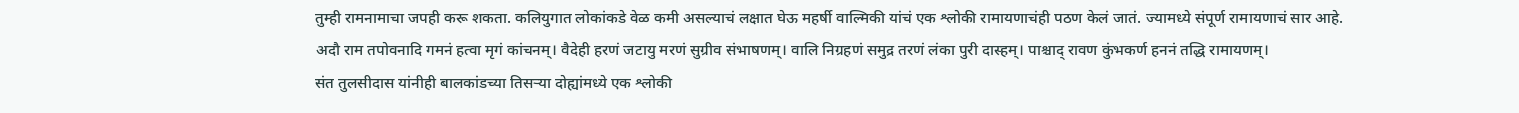तुम्ही रामनामाचा जपही करू शकता. कलियुगात लोकांकडे वेळ कमी असल्याचं लक्षात घेऊ महर्षी वाल्मिकी यांचं एक श्लोकी रामायणाचंही पठण केलं जातं. ज्यामध्ये संपूर्ण रामायणाचं सार आहे.
अदौ राम तपोवनादि गमनं हत्वा मृगं कांचनम्। वैदेही हरणं जटायु मरणं सुग्रीव संभाषणम्। वालि निग्रहणं समुद्र तरणं लंका पुरी दास्हम्। पाश्चाद् रावण कुंभकर्ण हननं तद्धि रामायणम्।
संत तुलसीदास यांनीही बालकांडच्या तिसऱ्या दोह्यांमध्ये एक श्लोकी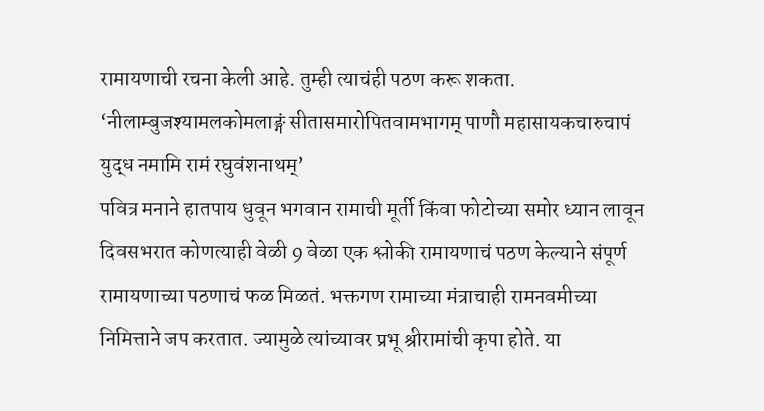रामायणाची रचना केली आहे. तुम्ही त्याचंही पठण करू शकता.
‘नीलाम्बुजश्यामलकोमलाङ्गं सीतासमारोपितवामभागम् पाणौ महासायकचारुचापं युद्ध नमामि रामं रघुवंशनाथम्’
पवित्र मनाने हातपाय धुवून भगवान रामाची मूर्ती किंवा फोटोच्या समोर ध्यान लावून दिवसभरात कोणत्याही वेळी 9 वेळा एक श्लोकी रामायणाचं पठण केल्याने संपूर्ण रामायणाच्या पठणाचं फळ मिळतं. भक्तगण रामाच्या मंत्राचाही रामनवमीच्या निमित्ताने जप करतात. ज्यामुळे त्यांच्यावर प्रभू श्रीरामांची कृपा होते. या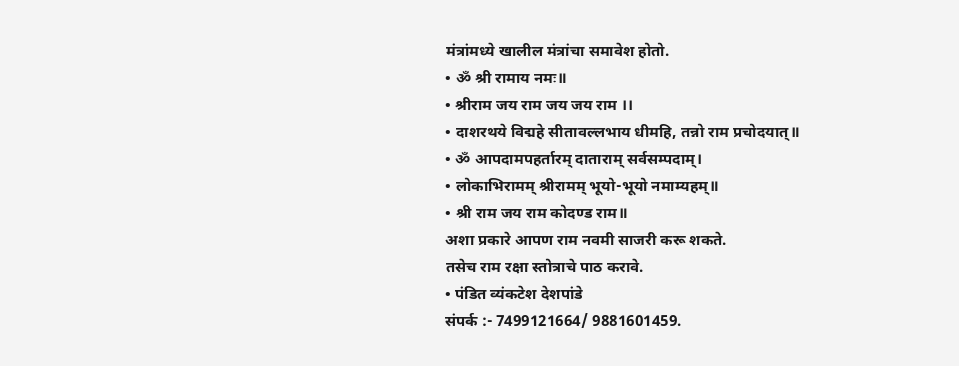मंत्रांमध्ये खालील मंत्रांचा समावेश होतो.
• ॐ श्री रामाय नमः॥
• श्रीराम जय राम जय जय राम ।।
• दाशरथये विद्महे सीतावल्लभाय धीमहि, तन्नो राम प्रचोदयात्॥
• ॐ आपदामपहर्तारम् दाताराम् सर्वसम्पदाम्।
• लोकाभिरामम् श्रीरामम् भूयो-भूयो नमाम्यहम्॥
• श्री राम जय राम कोदण्ड राम॥
अशा प्रकारे आपण राम नवमी साजरी करू शकते.
तसेच राम रक्षा स्तोत्राचे पाठ करावे.
• पंडित व्यंकटेश देशपांडे
संपर्क :- 7499121664/ 9881601459.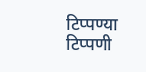टिप्पण्या
टिप्पणी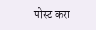पोस्ट करा